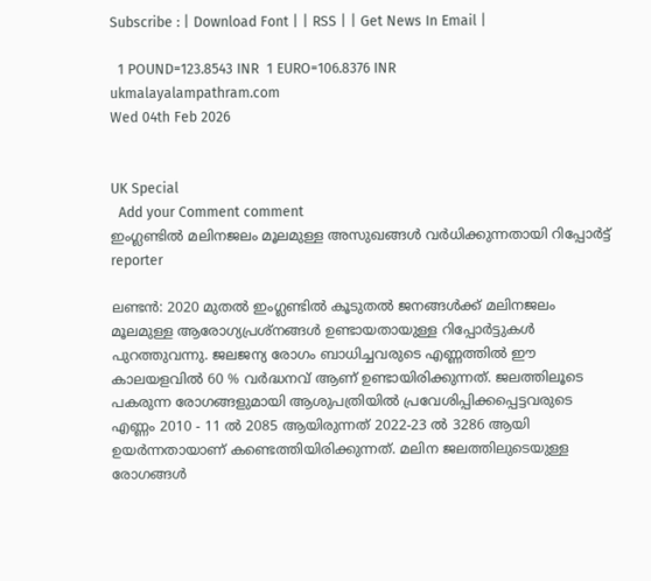Subscribe : | Download Font | | RSS | | Get News In Email |

  1 POUND=123.8543 INR  1 EURO=106.8376 INR
ukmalayalampathram.com
Wed 04th Feb 2026


UK Special
  Add your Comment comment
ഇംഗ്ലണ്ടില്‍ മലിനജലം മൂലമുള്ള അസുഖങ്ങള്‍ വര്‍ധിക്കുന്നതായി റിപ്പോര്‍ട്ട്
reporter

ലണ്ടന്‍: 2020 മുതല്‍ ഇംഗ്ലണ്ടില്‍ കൂടുതല്‍ ജനങ്ങള്‍ക്ക് മലിനജലം മൂലമുള്ള ആരോഗ്യപ്രശ്‌നങ്ങള്‍ ഉണ്ടായതായുള്ള റിപ്പോര്‍ട്ടുകള്‍ പുറത്തുവന്നു. ജലജന്യ രോഗം ബാധിച്ചവരുടെ എണ്ണത്തില്‍ ഈ കാലയളവില്‍ 60 % വര്‍ദ്ധനവ് ആണ് ഉണ്ടായിരിക്കുന്നത്. ജലത്തിലൂടെ പകരുന്ന രോഗങ്ങളുമായി ആശുപത്രിയില്‍ പ്രവേശിപ്പിക്കപ്പെട്ടവരുടെ എണ്ണം 2010 - 11 ല്‍ 2085 ആയിരുന്നത് 2022-23 ല്‍ 3286 ആയി ഉയര്‍ന്നതായാണ് കണ്ടെത്തിയിരിക്കുന്നത്. മലിന ജലത്തിലുടെയുള്ള രോഗങ്ങള്‍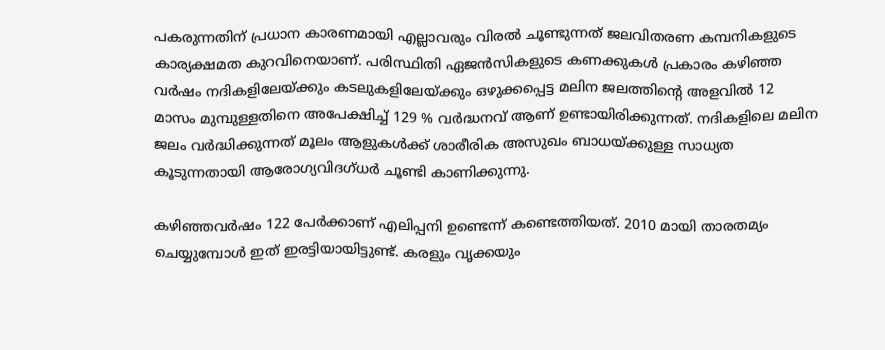പകരുന്നതിന് പ്രധാന കാരണമായി എല്ലാവരും വിരല്‍ ചൂണ്ടുന്നത് ജലവിതരണ കമ്പനികളുടെ കാര്യക്ഷമത കുറവിനെയാണ്. പരിസ്ഥിതി ഏജന്‍സികളുടെ കണക്കുകള്‍ പ്രകാരം കഴിഞ്ഞ വര്‍ഷം നദികളിലേയ്ക്കും കടലുകളിലേയ്ക്കും ഒഴുക്കപ്പെട്ട മലിന ജലത്തിന്റെ അളവില്‍ 12 മാസം മുമ്പുള്ളതിനെ അപേക്ഷിച്ച് 129 % വര്‍ദ്ധനവ് ആണ് ഉണ്ടായിരിക്കുന്നത്. നദികളിലെ മലിന ജലം വര്‍ദ്ധിക്കുന്നത് മൂലം ആളുകള്‍ക്ക് ശാരീരിക അസുഖം ബാധയ്ക്കുള്ള സാധ്യത കൂടുന്നതായി ആരോഗ്യവിദഗ്ധര്‍ ചൂണ്ടി കാണിക്കുന്നു.

കഴിഞ്ഞവര്‍ഷം 122 പേര്‍ക്കാണ് എലിപ്പനി ഉണ്ടെന്ന് കണ്ടെത്തിയത്. 2010 മായി താരതമ്യം ചെയ്യുമ്പോള്‍ ഇത് ഇരട്ടിയായിട്ടുണ്ട്. കരളും വൃക്കയും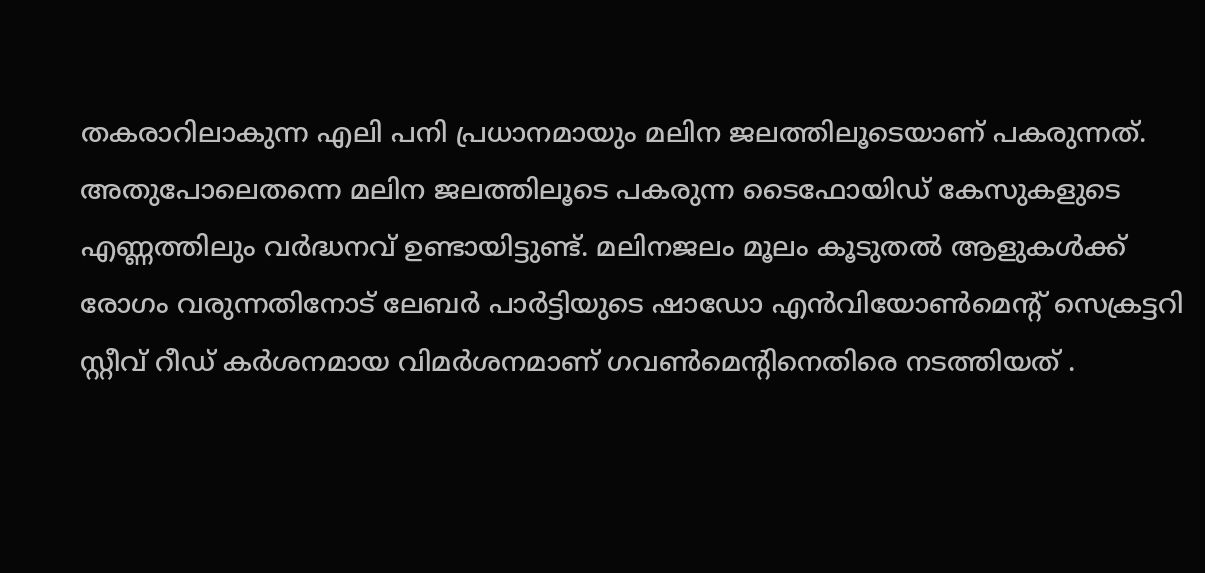തകരാറിലാകുന്ന എലി പനി പ്രധാനമായും മലിന ജലത്തിലൂടെയാണ് പകരുന്നത്. അതുപോലെതന്നെ മലിന ജലത്തിലൂടെ പകരുന്ന ടൈഫോയിഡ് കേസുകളുടെ എണ്ണത്തിലും വര്‍ദ്ധനവ് ഉണ്ടായിട്ടുണ്ട്. മലിനജലം മൂലം കൂടുതല്‍ ആളുകള്‍ക്ക് രോഗം വരുന്നതിനോട് ലേബര്‍ പാര്‍ട്ടിയുടെ ഷാഡോ എന്‍വിയോണ്‍മെന്റ് സെക്രട്ടറി സ്റ്റീവ് റീഡ് കര്‍ശനമായ വിമര്‍ശനമാണ് ഗവണ്‍മെന്റിനെതിരെ നടത്തിയത് .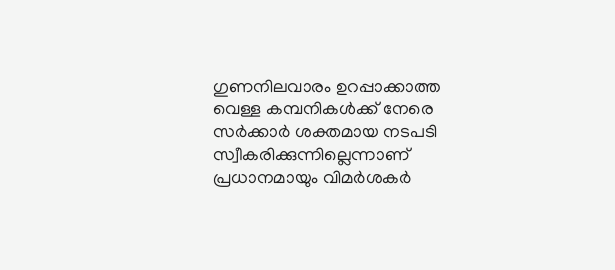ഗുണനിലവാരം ഉറപ്പാക്കാത്ത വെള്ള കമ്പനികള്‍ക്ക് നേരെ സര്‍ക്കാര്‍ ശക്തമായ നടപടി സ്വീകരിക്കുന്നില്ലെന്നാണ് പ്രധാനമായും വിമര്‍ശകര്‍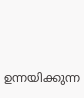ഉന്നയിക്കുന്ന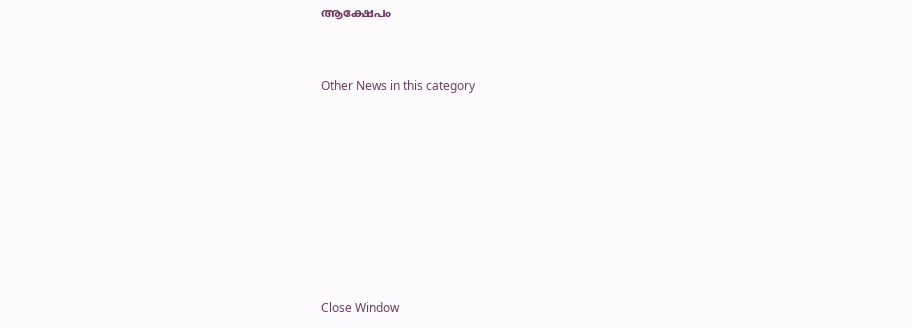ആക്ഷേപം


Other News in this category








Close Window